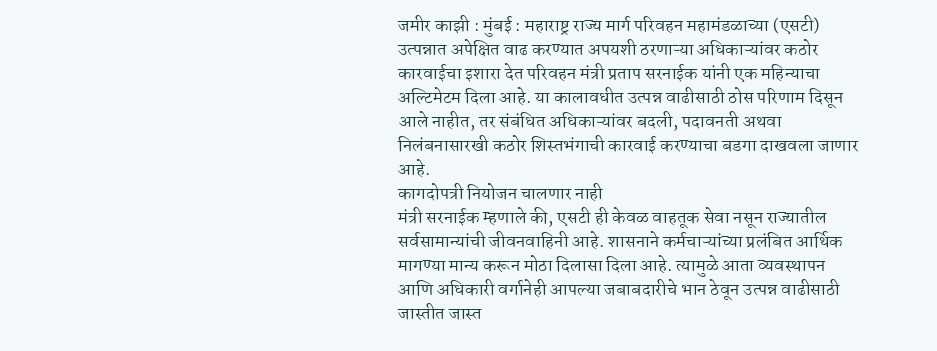जमीर काझी : मुंबई : महाराष्ट्र राज्य मार्ग परिवहन महामंडळाच्या (एसटी) उत्पन्नात अपेक्षित वाढ करण्यात अपयशी ठरणाऱ्या अधिकाऱ्यांवर कठोर कारवाईचा इशारा देत परिवहन मंत्री प्रताप सरनाईक यांनी एक महिन्याचा अल्टिमेटम दिला आहे. या कालावधीत उत्पन्न वाढीसाठी ठोस परिणाम दिसून आले नाहीत, तर संबंधित अधिकाऱ्यांवर बदली, पदावनती अथवा निलंबनासारखी कठोर शिस्तभंगाची कारवाई करण्याचा बडगा दाखवला जाणार आहे.
कागदोपत्री नियोजन चालणार नाही
मंत्री सरनाईक म्हणाले की, एसटी ही केवळ वाहतूक सेवा नसून राज्यातील सर्वसामान्यांची जीवनवाहिनी आहे. शासनाने कर्मचाऱ्यांच्या प्रलंबित आर्थिक मागण्या मान्य करून मोठा दिलासा दिला आहे. त्यामुळे आता व्यवस्थापन आणि अधिकारी वर्गानेही आपल्या जबाबदारीचे भान ठेवून उत्पन्न वाढीसाठी जास्तीत जास्त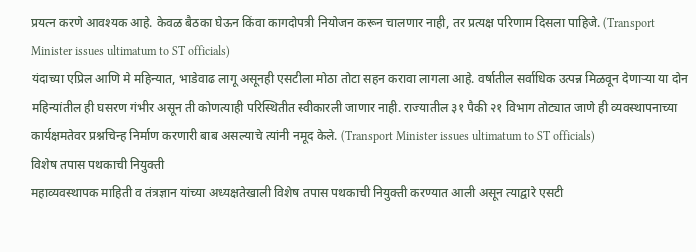प्रयत्न करणे आवश्यक आहे. केवळ बैठका घेऊन किंवा कागदोपत्री नियोजन करून चालणार नाही, तर प्रत्यक्ष परिणाम दिसला पाहिजे. (Transport Minister issues ultimatum to ST officials)
यंदाच्या एप्रिल आणि मे महिन्यात, भाडेवाढ लागू असूनही एसटीला मोठा तोटा सहन करावा लागला आहे. वर्षातील सर्वाधिक उत्पन्न मिळवून देणाऱ्या या दोन महिन्यांतील ही घसरण गंभीर असून ती कोणत्याही परिस्थितीत स्वीकारली जाणार नाही. राज्यातील ३१ पैकी २१ विभाग तोट्यात जाणे ही व्यवस्थापनाच्या कार्यक्षमतेवर प्रश्नचिन्ह निर्माण करणारी बाब असल्याचे त्यांनी नमूद केले. (Transport Minister issues ultimatum to ST officials)
विशेष तपास पथकाची नियुक्ती
महाव्यवस्थापक माहिती व तंत्रज्ञान यांच्या अध्यक्षतेखाली विशेष तपास पथकाची नियुक्ती करण्यात आली असून त्याद्वारे एसटी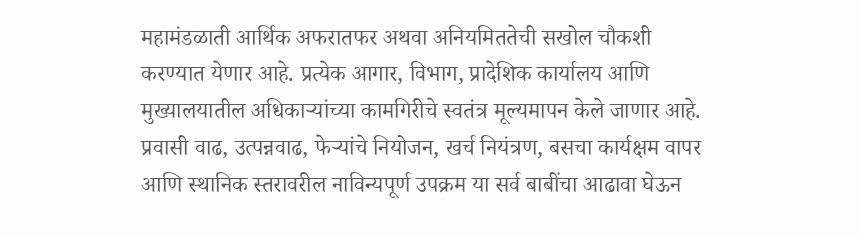महामंडळाती आर्थिक अफरातफर अथवा अनियमिततेची सखोल चौकशी करण्यात येणार आहे. प्रत्येक आगार, विभाग, प्रादेशिक कार्यालय आणि मुख्यालयातील अधिकाऱ्यांच्या कामगिरीचे स्वतंत्र मूल्यमापन केले जाणार आहे. प्रवासी वाढ, उत्पन्नवाढ, फेऱ्यांचे नियोजन, खर्च नियंत्रण, बसचा कार्यक्षम वापर आणि स्थानिक स्तरावरील नाविन्यपूर्ण उपक्रम या सर्व बाबींचा आढावा घेऊन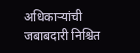अधिकाऱ्यांची जबाबदारी निश्चित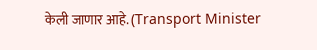केली जाणार आहे. (Transport Minister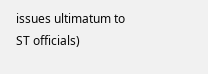issues ultimatum to ST officials)